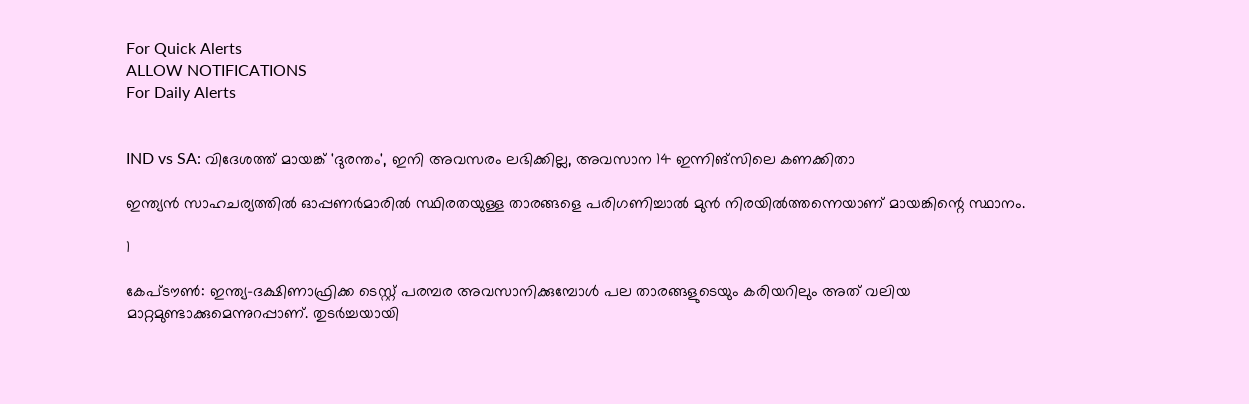For Quick Alerts
ALLOW NOTIFICATIONS
For Daily Alerts


IND vs SA: വിദേശത്ത് മായങ്ക് 'ദുരന്തം', ഇനി അവസരം ലഭിക്കില്ല, അവസാന 14 ഇന്നിങ്‌സിലെ കണക്കിതാ

ഇന്ത്യന്‍ സാഹചര്യത്തില്‍ ഓപ്പണര്‍മാരില്‍ സ്ഥിരതയുള്ള താരങ്ങളെ പരിഗണിച്ചാല്‍ മുന്‍ നിരയില്‍ത്തന്നെയാണ് മായങ്കിന്റെ സ്ഥാനം.

1

കേപ്ടൗണ്‍: ഇന്ത്യ-ദക്ഷിണാഫ്രിക്ക ടെസ്റ്റ് പരമ്പര അവസാനിക്കുമ്പോള്‍ പല താരങ്ങളുടെയും കരിയറിലും അത് വലിയ മാറ്റമുണ്ടാക്കുമെന്നുറപ്പാണ്. തുടര്‍ച്ചയായി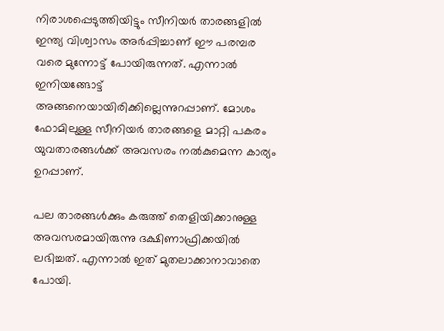നിരാശപ്പെടുത്തിയിട്ടും സീനിയര്‍ താരങ്ങളില്‍ ഇന്ത്യ വിശ്വാസം അര്‍പ്പിച്ചാണ് ഈ പരമ്പര വരെ മുന്നോട്ട് പോയിരുന്നത്. എന്നാല്‍ ഇനിയങ്ങോട്ട് അങ്ങനെയായിരിക്കില്ലെന്നുറപ്പാണ്. മോശം ഫോമിലുള്ള സീനിയര്‍ താരങ്ങളെ മാറ്റി പകരം യുവതാരങ്ങള്‍ക്ക് അവസരം നല്‍കുമെന്ന കാര്യം ഉറപ്പാണ്.

പല താരങ്ങള്‍ക്കും കരുത്ത് തെളിയിക്കാനുള്ള അവസരമായിരുന്നു ദക്ഷിണാഫ്രിക്കയില്‍ ലഭിച്ചത്. എന്നാല്‍ ഇത് മുതലാക്കാനാവാതെ പോയി.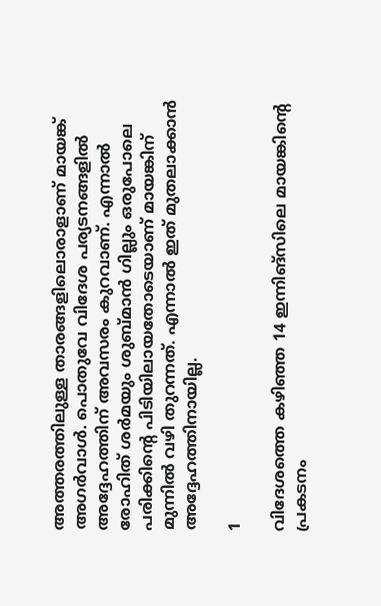അത്തരത്തിലുള്ള താരങ്ങളിലൊരാളാണ് മായങ്ക് അഗര്‍വാള്‍. പൊതുവേ വിദേശ പര്യടനങ്ങളില്‍ അദ്ദേഹത്തിന് അവസരം കുറവാണ്. എന്നാല്‍ രോഹിത് ശര്‍മയും ശുബ്മാന്‍ ഗില്ലും ഒരുപോലെ പരിക്കിന്റെ പിടിയിലായതോടെയാണ് മായങ്കിന് മുന്നില്‍ വഴി തുറന്നത്. എന്നാല്‍ ഇത് മുതലാക്കാന്‍ അദ്ദേഹത്തിനായില്ല.

1

വിദേശത്തെ കഴിഞ്ഞ 14 ഇന്നിങ്‌സിലെ മായങ്കിന്റെ പ്രകടനം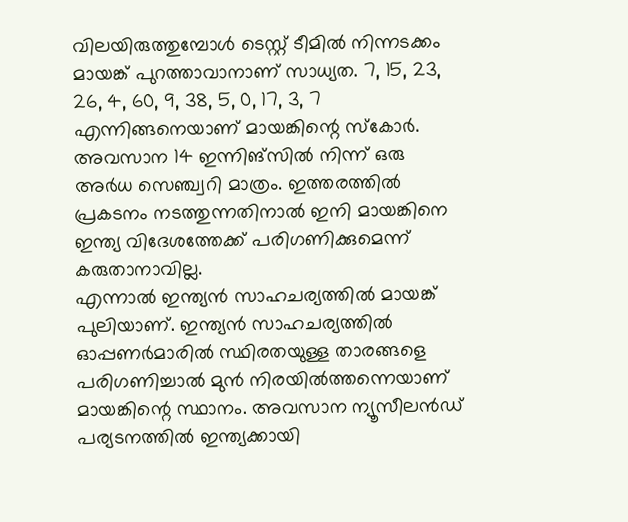വിലയിരുത്തുമ്പോള്‍ ടെസ്റ്റ് ടീമില്‍ നിന്നടക്കം മായങ്ക് പുറത്താവാനാണ് സാധ്യത. 7, 15, 23, 26, 4, 60, 9, 38, 5, 0, 17, 3, 7 എന്നിങ്ങനെയാണ് മായങ്കിന്റെ സ്‌കോര്‍. അവസാന 14 ഇന്നിങ്‌സില്‍ നിന്ന് ഒരു അര്‍ധ സെഞ്ച്വറി മാത്രം. ഇത്തരത്തില്‍ പ്രകടനം നടത്തുന്നതിനാല്‍ ഇനി മായങ്കിനെ ഇന്ത്യ വിദേശത്തേക്ക് പരിഗണിക്കുമെന്ന് കരുതാനാവില്ല.
എന്നാല്‍ ഇന്ത്യന്‍ സാഹചര്യത്തില്‍ മായങ്ക് പുലിയാണ്. ഇന്ത്യന്‍ സാഹചര്യത്തില്‍ ഓപ്പണര്‍മാരില്‍ സ്ഥിരതയുള്ള താരങ്ങളെ പരിഗണിച്ചാല്‍ മുന്‍ നിരയില്‍ത്തന്നെയാണ് മായങ്കിന്റെ സ്ഥാനം. അവസാന ന്യൂസീലന്‍ഡ് പര്യടനത്തില്‍ ഇന്ത്യക്കായി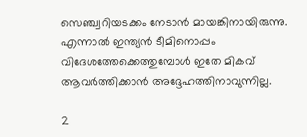സെഞ്ച്വറിയടക്കം നേടാന്‍ മായങ്കിനായിരുന്നു. എന്നാല്‍ ഇന്ത്യന്‍ ടീമിനൊപ്പം വിദേശത്തേക്കെത്തുമ്പോള്‍ ഇതേ മികവ് ആവര്‍ത്തിക്കാന്‍ അദ്ദേഹത്തിനാവുന്നില്ല.

2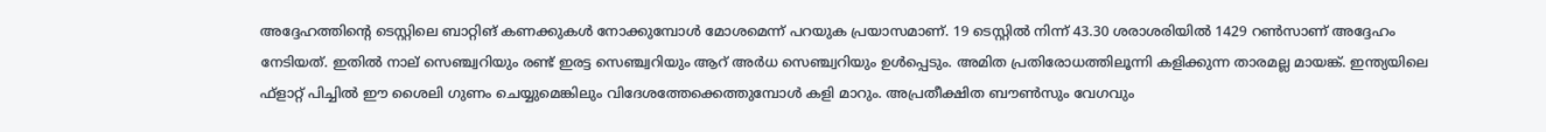അദ്ദേഹത്തിന്റെ ടെസ്റ്റിലെ ബാറ്റിങ് കണക്കുകള്‍ നോക്കുമ്പോള്‍ മോശമെന്ന് പറയുക പ്രയാസമാണ്. 19 ടെസ്റ്റില്‍ നിന്ന് 43.30 ശരാശരിയില്‍ 1429 റണ്‍സാണ് അദ്ദേഹം നേടിയത്. ഇതില്‍ നാല് സെഞ്ച്വറിയും രണ്ട് ഇരട്ട സെഞ്ച്വറിയും ആറ് അര്‍ധ സെഞ്ച്വറിയും ഉള്‍പ്പെടും. അമിത പ്രതിരോധത്തിലൂന്നി കളിക്കുന്ന താരമല്ല മായങ്ക്. ഇന്ത്യയിലെ ഫ്‌ളാറ്റ് പിച്ചില്‍ ഈ ശൈലി ഗുണം ചെയ്യുമെങ്കിലും വിദേശത്തേക്കെത്തുമ്പോള്‍ കളി മാറും. അപ്രതീക്ഷിത ബൗണ്‍സും വേഗവും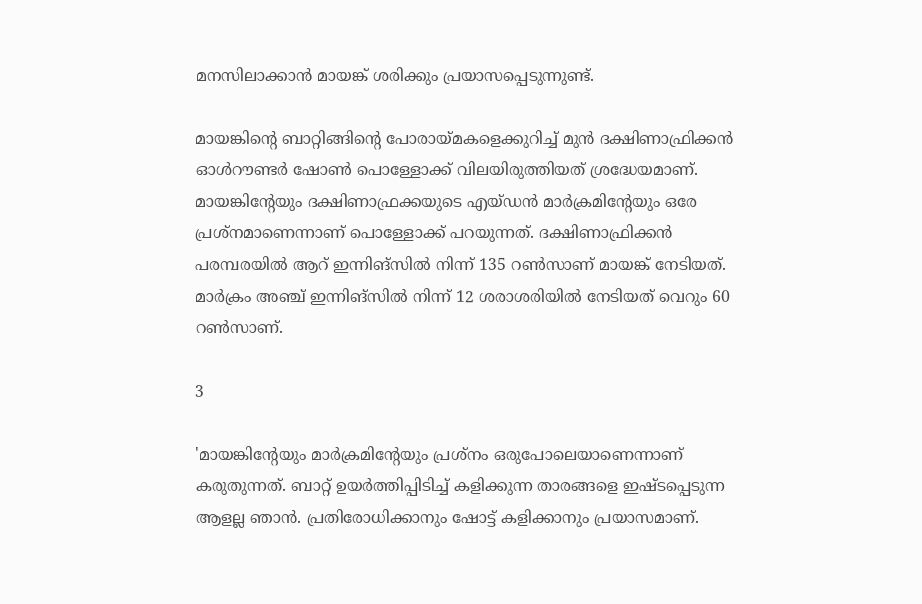മനസിലാക്കാന്‍ മായങ്ക് ശരിക്കും പ്രയാസപ്പെടുന്നുണ്ട്.

മായങ്കിന്റെ ബാറ്റിങ്ങിന്റെ പോരായ്മകളെക്കുറിച്ച് മുന്‍ ദക്ഷിണാഫ്രിക്കന്‍ ഓള്‍റൗണ്ടര്‍ ഷോണ്‍ പൊള്ളോക്ക് വിലയിരുത്തിയത് ശ്രദ്ധേയമാണ്. മായങ്കിന്റേയും ദക്ഷിണാഫ്രക്കയുടെ എയ്ഡന്‍ മാര്‍ക്രമിന്റേയും ഒരേ പ്രശ്‌നമാണെന്നാണ് പൊള്ളോക്ക് പറയുന്നത്. ദക്ഷിണാഫ്രിക്കന്‍ പരമ്പരയില്‍ ആറ് ഇന്നിങ്‌സില്‍ നിന്ന് 135 റണ്‍സാണ് മായങ്ക് നേടിയത്. മാര്‍ക്രം അഞ്ച് ഇന്നിങ്‌സില്‍ നിന്ന് 12 ശരാശരിയില്‍ നേടിയത് വെറും 60 റണ്‍സാണ്.

3

'മായങ്കിന്റേയും മാര്‍ക്രമിന്റേയും പ്രശ്‌നം ഒരുപോലെയാണെന്നാണ് കരുതുന്നത്. ബാറ്റ് ഉയര്‍ത്തിപ്പിടിച്ച് കളിക്കുന്ന താരങ്ങളെ ഇഷ്ടപ്പെടുന്ന ആളല്ല ഞാന്‍. പ്രതിരോധിക്കാനും ഷോട്ട് കളിക്കാനും പ്രയാസമാണ്.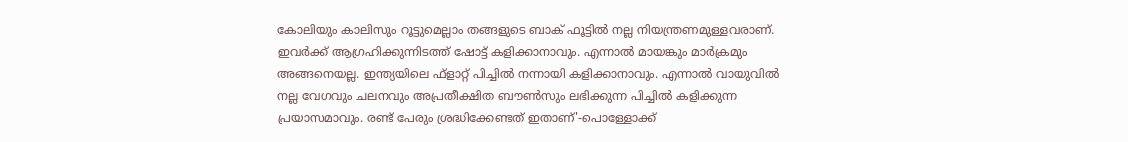കോലിയും കാലിസും റൂട്ടുമെല്ലാം തങ്ങളുടെ ബാക് ഫൂട്ടില്‍ നല്ല നിയന്ത്രണമുള്ളവരാണ്. ഇവര്‍ക്ക് ആഗ്രഹിക്കുന്നിടത്ത് ഷോട്ട് കളിക്കാനാവും. എന്നാല്‍ മായങ്കും മാര്‍ക്രമും അങ്ങനെയല്ല. ഇന്ത്യയിലെ ഫ്‌ളാറ്റ് പിച്ചില്‍ നന്നായി കളിക്കാനാവും. എന്നാല്‍ വായുവില്‍ നല്ല വേഗവും ചലനവും അപ്രതീക്ഷിത ബൗണ്‍സും ലഭിക്കുന്ന പിച്ചില്‍ കളിക്കുന്ന പ്രയാസമാവും. രണ്ട് പേരും ശ്രദ്ധിക്കേണ്ടത് ഇതാണ്'-പൊള്ളോക്ക്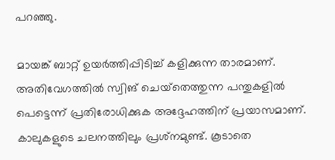പറഞ്ഞു.

മായങ്ക് ബാറ്റ് ഉയര്‍ത്തിപ്പിടിച്ച് കളിക്കുന്ന താരമാണ്. അതിവേഗത്തില്‍ സ്വിങ് ചെയ്‌തെത്തുന്ന പന്തുകളില്‍ പെട്ടെന്ന് പ്രതിരോധിക്കുക അദ്ദേഹത്തിന് പ്രയാസമാണ്. കാലുകളുടെ ചലനത്തിലും പ്രശ്‌നമുണ്ട്. കൂടാതെ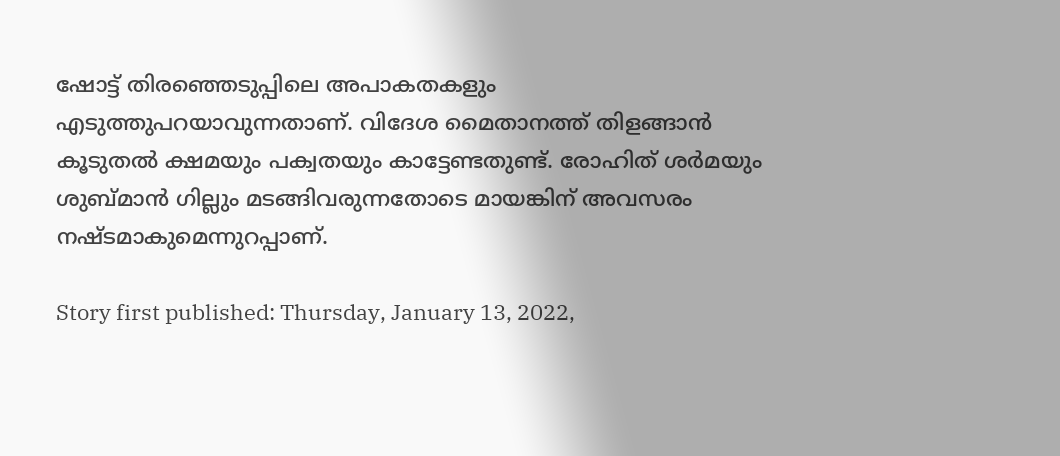ഷോട്ട് തിരഞ്ഞെടുപ്പിലെ അപാകതകളും എടുത്തുപറയാവുന്നതാണ്. വിദേശ മൈതാനത്ത് തിളങ്ങാന്‍ കൂടുതല്‍ ക്ഷമയും പക്വതയും കാട്ടേണ്ടതുണ്ട്. രോഹിത് ശര്‍മയും ശുബ്മാന്‍ ഗില്ലും മടങ്ങിവരുന്നതോടെ മായങ്കിന് അവസരം നഷ്ടമാകുമെന്നുറപ്പാണ്.

Story first published: Thursday, January 13, 2022,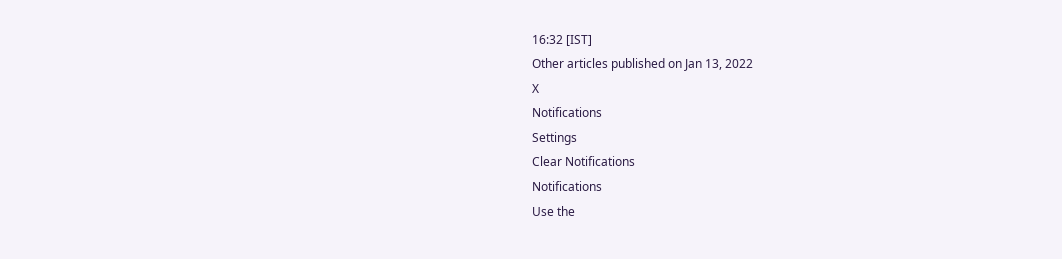16:32 [IST]
Other articles published on Jan 13, 2022
X
Notifications
Settings
Clear Notifications
Notifications
Use the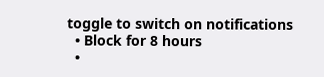toggle to switch on notifications
  • Block for 8 hours
  •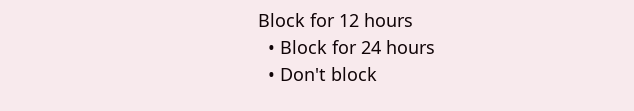Block for 12 hours
  • Block for 24 hours
  • Don't block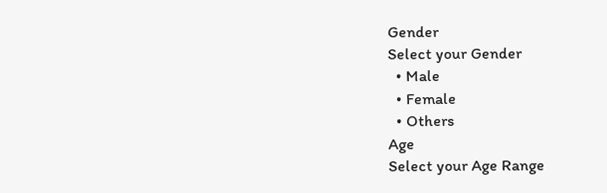Gender
Select your Gender
  • Male
  • Female
  • Others
Age
Select your Age Range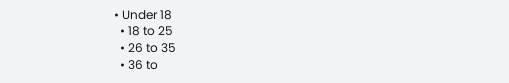• Under 18
  • 18 to 25
  • 26 to 35
  • 36 to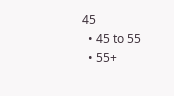45
  • 45 to 55
  • 55+